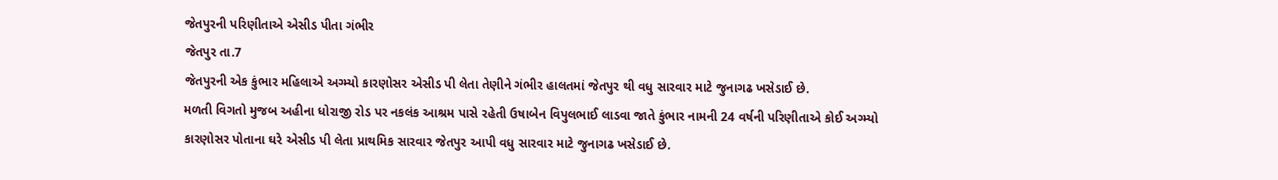જેતપુરની પરિણીતાએ એસીડ પીતા ગંભીર
જેતપુર તા.7
જેતપુરની એક કુંભાર મહિલાએ અગ્મ્યો કારણોસર એસીડ પી લેતા તેણીને ગંભીર હાલતમાં જેતપુર થી વધુ સારવાર માટે જુનાગઢ ખસેડાઈ છે.
મળતી વિગતો મુજબ અહીના ધોરાજી રોડ પર નકલંક આશ્રમ પાસે રહેતી ઉષાબેન વિપુલભાઈ લાડવા જાતે કુંભાર નામની 24 વર્ષની પરિણીતાએ કોઈ અગ્મ્યો કારણોસર પોતાના ઘરે એસીડ પી લેતા પ્રાથમિક સારવાર જેતપુર આપી વધુ સારવાર માટે જુનાગઢ ખસેડાઈ છે.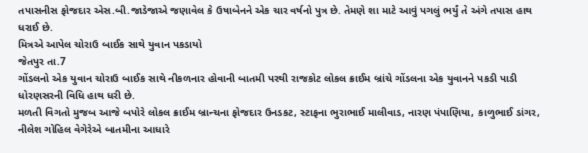તપાસનીસ ફોજદાર એસ.બી.જાડેજાએ જણાવેલ કે ઉષાબેનને એક ચાર વર્ષનો પુત્ર છે. તેમણે શા માટે આવું પગલું ભર્યું તે અંગે તપાસ હાથ ધરાઈ છે.
મિત્રએ આપેલ ચોરાઉ બાઈક સાથે યુવાન પકડાયો
જેતપુર તા.7
ગોંડલનો એક યુવાન ચોરાઉ બાઈક સાથે નીકળનાર હોવાની બાતમી પરથી રાજકોટ લોકલ ક્રાઈમ બ્રાંચે ગોંડલના એક યુવાનને પકડી પાડી ધોરણસરની વિધિ હાથ ધરી છે.
મળતી વિગતો મુજબ આજે બપોરે લોકલ ક્રાઈમ બ્રાન્ચના ફોજદાર ઉનડકટ, સ્ટાફના ભુરાભાઈ માલીવાડ, નારણ પંપાણિયા, કાળુભાઈ ડાંગર, નીલેશ ગોહિલ વેગેરેએ બાતમીના આધારે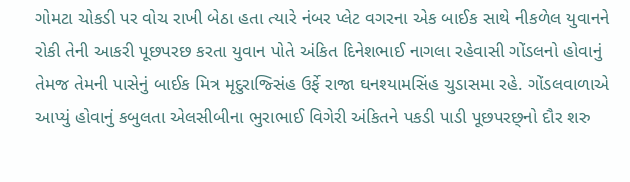ગોમટા ચોકડી પર વોચ રાખી બેઠા હતા ત્યારે નંબર પ્લેટ વગરના એક બાઈક સાથે નીકળેલ યુવાનને રોકી તેની આકરી પૂછપરછ કરતા યુવાન પોતે અંકિત દિનેશભાઈ નાગલા રહેવાસી ગોંડલનો હોવાનું તેમજ તેમની પાસેનું બાઈક મિત્ર મૃદુરાજ્સિંહ ઉર્ફે રાજા ઘનશ્યામસિંહ ચુડાસમા રહે. ગોંડલવાળાએ આપ્યું હોવાનું કબુલતા એલસીબીના ભુરાભાઈ વિગેરી અંકિતને પકડી પાડી પૂછપરછ્નો દૌર શરુ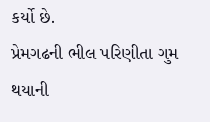કર્યો છે.
પ્રેમગઢની ભીલ પરિણીતા ગુમ થયાની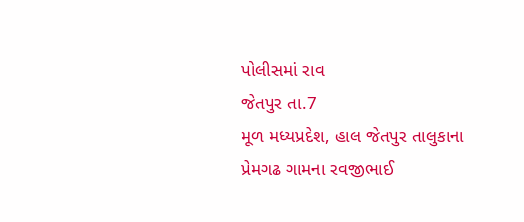પોલીસમાં રાવ
જેતપુર તા.7
મૂળ મધ્યપ્રદેશ, હાલ જેતપુર તાલુકાના પ્રેમગઢ ગામના રવજીભાઈ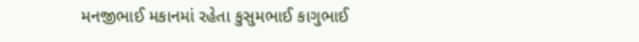મનજીભાઈ મકાનમાં રહેતા કુસુમભાઈ કાગુભાઈ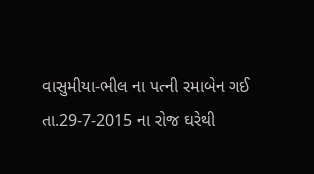વાસુમીયા-ભીલ ના પત્ની રમાબેન ગઈ તા.29-7-2015 ના રોજ ઘરેથી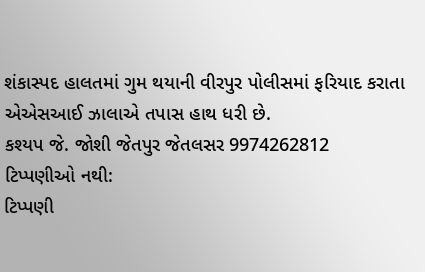શંકાસ્પદ હાલતમાં ગુમ થયાની વીરપુર પોલીસમાં ફરિયાદ કરાતા એએસઆઈ ઝાલાએ તપાસ હાથ ધરી છે.
કશ્યપ જે. જોશી જેતપુર જેતલસર 9974262812
ટિપ્પણીઓ નથી:
ટિપ્પણી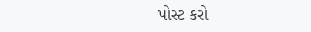પોસ્ટ કરો